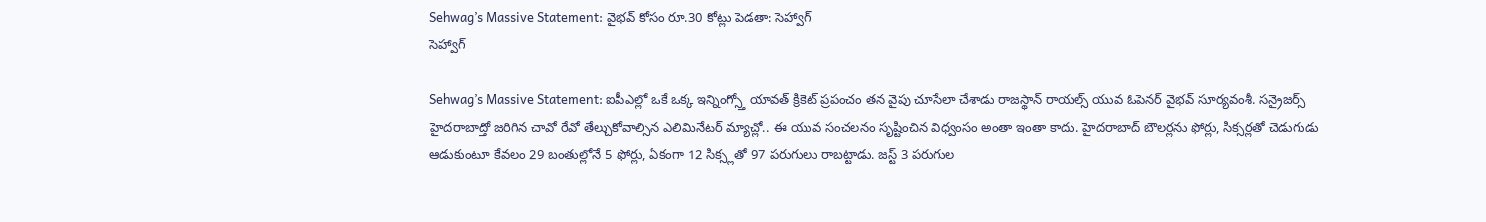Sehwag’s Massive Statement: వైభవ్ కోసం రూ.30 కోట్లు పెడతా: సెహ్వాగ్
సెహ్వాగ్

Sehwag’s Massive Statement: ఐపీఎల్లో ఒకే ఒక్క ఇన్నింగ్స్తో యావత్ క్రికెట్ ప్రపంచం తన వైపు చూసేలా చేశాడు రాజస్థాన్ రాయల్స్ యువ ఓపెనర్ వైభవ్ సూర్యవంశీ. సన్రైజర్స్ హైదరాబాద్తో జరిగిన చావో రేవో తేల్చుకోవాల్సిన ఎలిమినేటర్ మ్యాచ్లో.. ఈ యువ సంచలనం సృష్టించిన విధ్వంసం అంతా ఇంతా కాదు. హైదరాబాద్ బౌలర్లను ఫోర్లు, సిక్సర్లతో చెడుగుడు ఆడుకుంటూ కేవలం 29 బంతుల్లోనే 5 ఫోర్లు, ఏకంగా 12 సిక్స్లతో 97 పరుగులు రాబట్టాడు. జస్ట్ 3 పరుగుల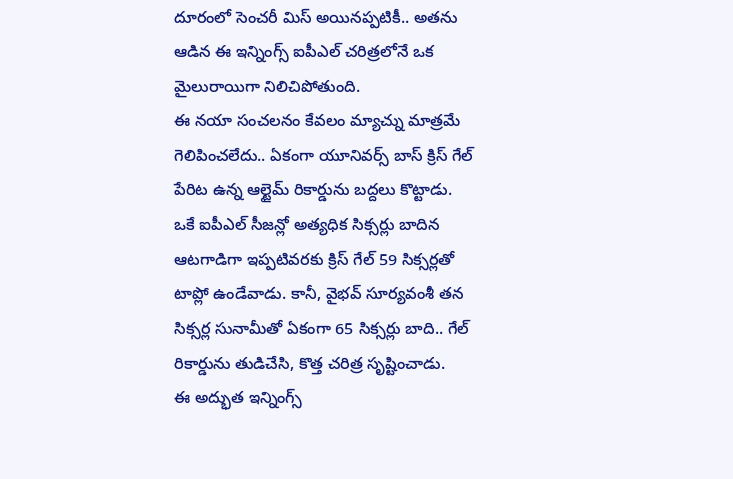దూరంలో సెంచరీ మిస్ అయినప్పటికీ.. అతను ఆడిన ఈ ఇన్నింగ్స్ ఐపీఎల్ చరిత్రలోనే ఒక మైలురాయిగా నిలిచిపోతుంది.
ఈ నయా సంచలనం కేవలం మ్యాచ్ను మాత్రమే గెలిపించలేదు.. ఏకంగా యూనివర్స్ బాస్ క్రిస్ గేల్ పేరిట ఉన్న ఆల్టైమ్ రికార్డును బద్దలు కొట్టాడు. ఒకే ఐపీఎల్ సీజన్లో అత్యధిక సిక్సర్లు బాదిన ఆటగాడిగా ఇప్పటివరకు క్రిస్ గేల్ 59 సిక్సర్లతో టాప్లో ఉండేవాడు. కానీ, వైభవ్ సూర్యవంశీ తన సిక్సర్ల సునామీతో ఏకంగా 65 సిక్సర్లు బాది.. గేల్ రికార్డును తుడిచేసి, కొత్త చరిత్ర సృష్టించాడు.
ఈ అద్భుత ఇన్నింగ్స్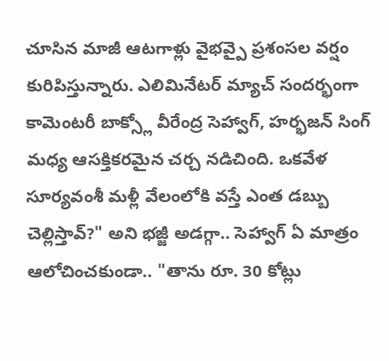చూసిన మాజీ ఆటగాళ్లు వైభవ్పై ప్రశంసల వర్షం కురిపిస్తున్నారు. ఎలిమినేటర్ మ్యాచ్ సందర్భంగా కామెంటరీ బాక్స్లో వీరేంద్ర సెహ్వాగ్, హర్భజన్ సింగ్ మధ్య ఆసక్తికరమైన చర్చ నడిచింది. ఒకవేళ సూర్యవంశీ మళ్లీ వేలంలోకి వస్తే ఎంత డబ్బు చెల్లిస్తావ్?" అని భజ్జీ అడగ్గా.. సెహ్వాగ్ ఏ మాత్రం ఆలోచించకుండా.. "తాను రూ. 30 కోట్లు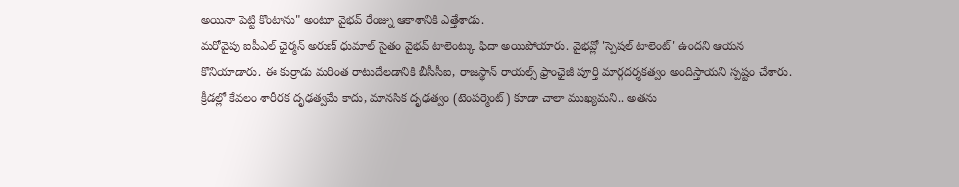అయినా పెట్టి కొంటాను" అంటూ వైభవ్ రేంజ్ను ఆకాశానికి ఎత్తేశాడు.
మరోవైపు ఐపీఎల్ ఛైర్మన్ అరుణ్ ధుమాల్ సైతం వైభవ్ టాలెంట్కు ఫిదా అయిపోయారు. వైభవ్లో 'స్పెషల్ టాలెంట్' ఉందని ఆయన కొనియాడారు. ఈ కుర్రాడు మరింత రాటుదేలడానికి బీసీసీఐ, రాజస్థాన్ రాయల్స్ ఫ్రాంఛైజీ పూర్తి మార్గదర్శకత్వం అందిస్తాయని స్పష్టం చేశారు. క్రీడల్లో కేవలం శారీరక దృఢత్వమే కాదు, మానసిక దృఢత్వం (టెంపర్మెంట్) కూడా చాలా ముఖ్యమని.. అతను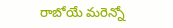రాబోయే మరెన్నో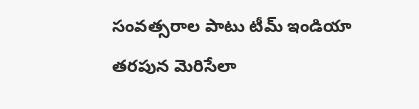సంవత్సరాల పాటు టీమ్ ఇండియా తరపున మెరిసేలా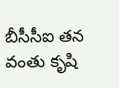బీసీసీఐ తన వంతు కృషి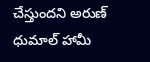చేస్తుందని అరుణ్ ధుమాల్ హామీ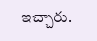ఇచ్చారు.